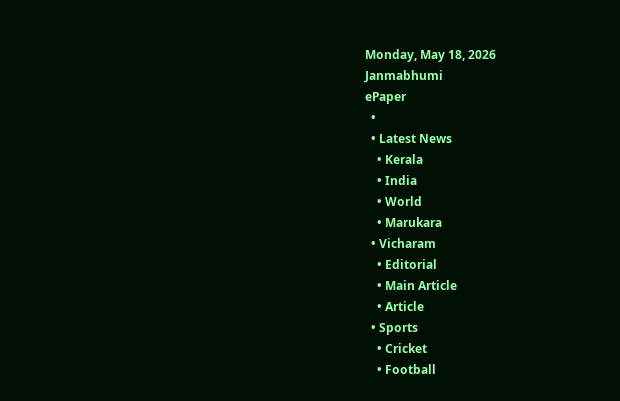Monday, May 18, 2026
Janmabhumi
ePaper
  •
  • Latest News
    • Kerala
    • India
    • World
    • Marukara
  • Vicharam
    • Editorial
    • Main Article
    • Article
  • Sports
    • Cricket
    • Football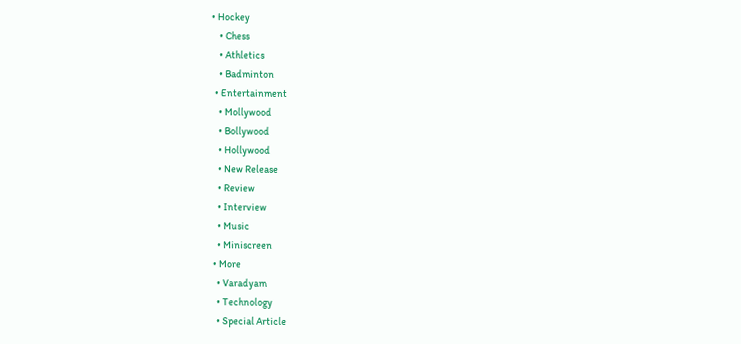• Hockey
    • Chess
    • Athletics
    • Badminton
  • Entertainment
    • Mollywood
    • Bollywood
    • Hollywood
    • New Release
    • Review
    • Interview
    • Music
    • Miniscreen
  • More
    • Varadyam
    • Technology
    • Special Article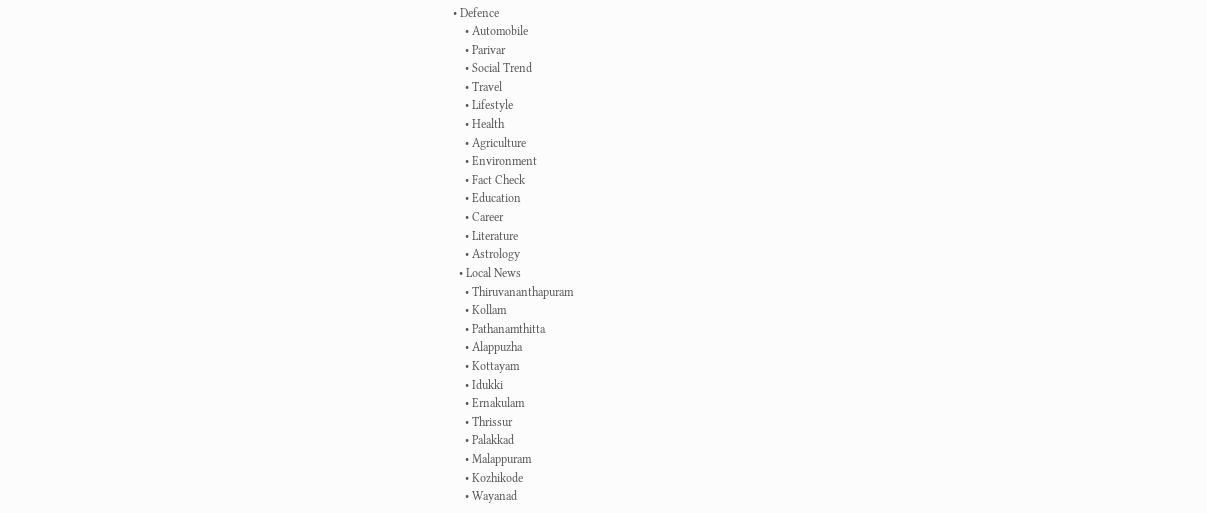• Defence
    • Automobile
    • Parivar
    • Social Trend
    • Travel
    • Lifestyle
    • Health
    • Agriculture
    • Environment
    • Fact Check
    • Education
    • Career
    • Literature
    • Astrology
  • Local News
    • Thiruvananthapuram
    • Kollam
    • Pathanamthitta
    • Alappuzha
    • Kottayam
    • Idukki
    • Ernakulam
    • Thrissur
    • Palakkad
    • Malappuram
    • Kozhikode
    • Wayanad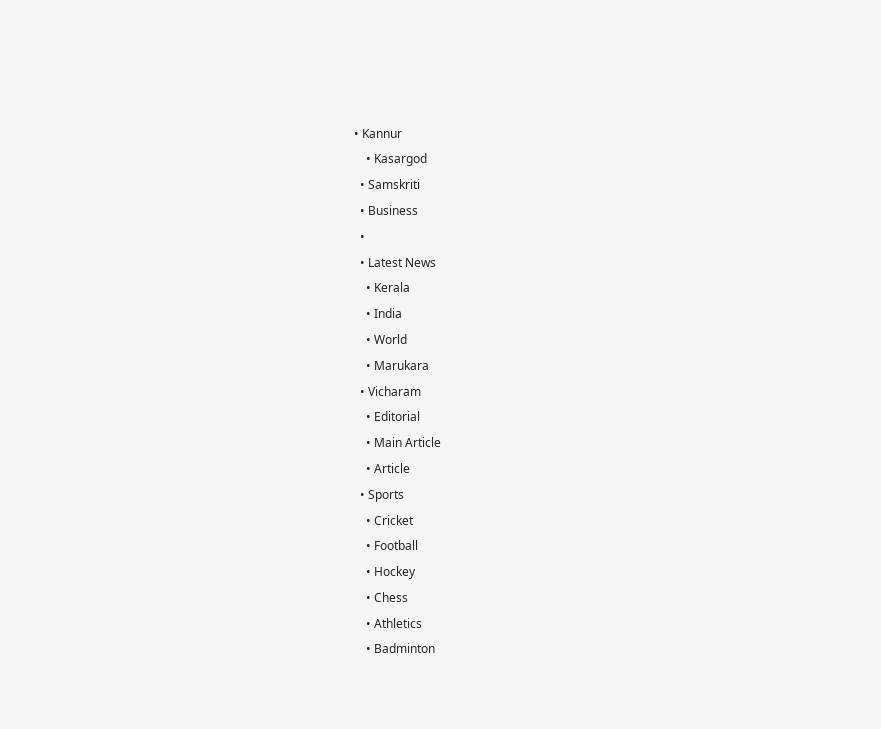• Kannur
    • Kasargod
  • Samskriti
  • Business
  •
  • Latest News
    • Kerala
    • India
    • World
    • Marukara
  • Vicharam
    • Editorial
    • Main Article
    • Article
  • Sports
    • Cricket
    • Football
    • Hockey
    • Chess
    • Athletics
    • Badminton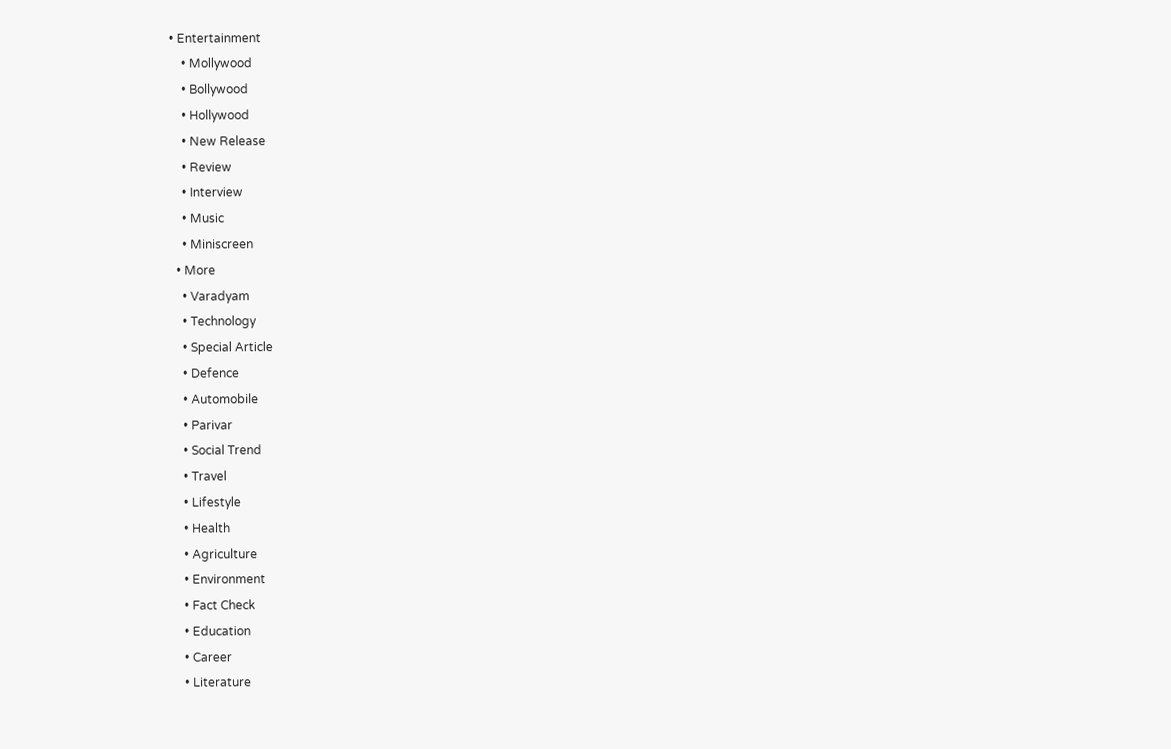• Entertainment
    • Mollywood
    • Bollywood
    • Hollywood
    • New Release
    • Review
    • Interview
    • Music
    • Miniscreen
  • More
    • Varadyam
    • Technology
    • Special Article
    • Defence
    • Automobile
    • Parivar
    • Social Trend
    • Travel
    • Lifestyle
    • Health
    • Agriculture
    • Environment
    • Fact Check
    • Education
    • Career
    • Literature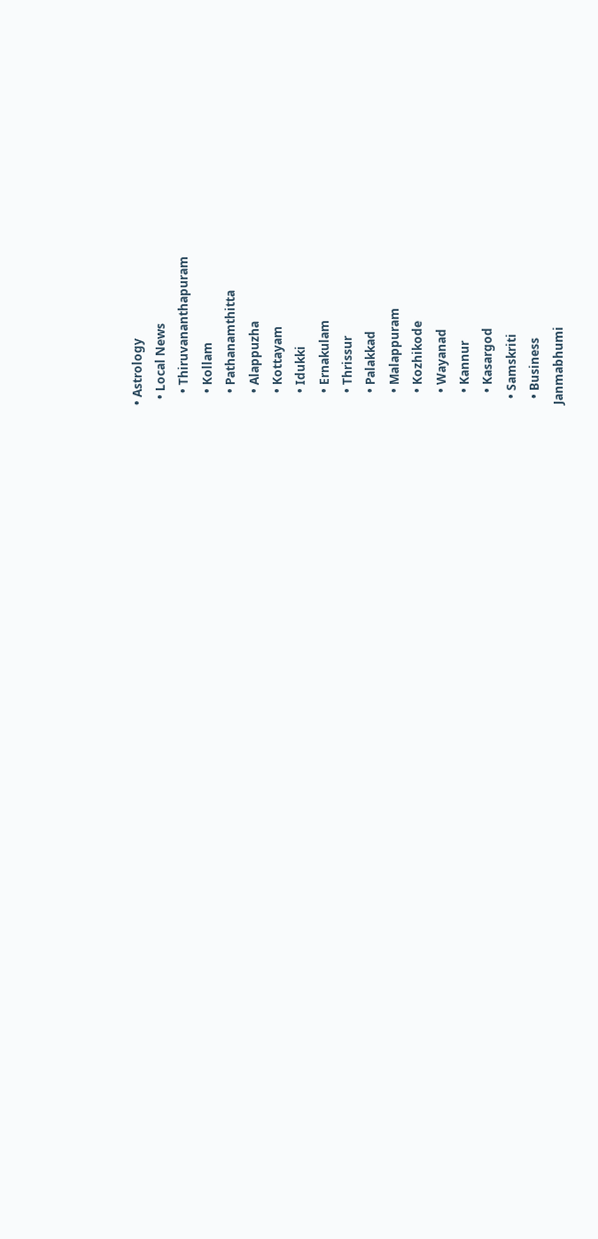• Astrology
  • Local News
    • Thiruvananthapuram
    • Kollam
    • Pathanamthitta
    • Alappuzha
    • Kottayam
    • Idukki
    • Ernakulam
    • Thrissur
    • Palakkad
    • Malappuram
    • Kozhikode
    • Wayanad
    • Kannur
    • Kasargod
  • Samskriti
  • Business
Janmabhumi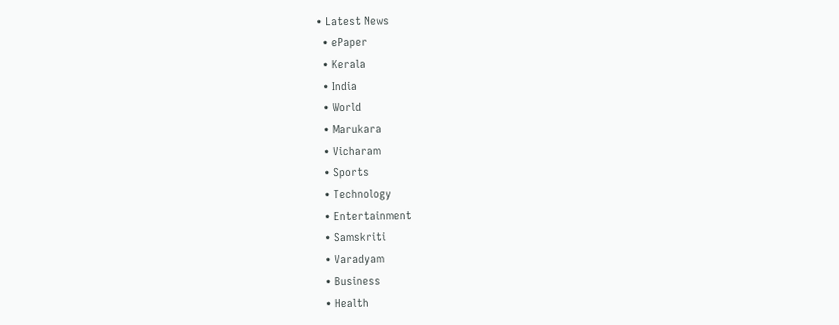• Latest News
  • ePaper
  • Kerala
  • India
  • World
  • Marukara
  • Vicharam
  • Sports
  • Technology
  • Entertainment
  • Samskriti
  • Varadyam
  • Business
  • Health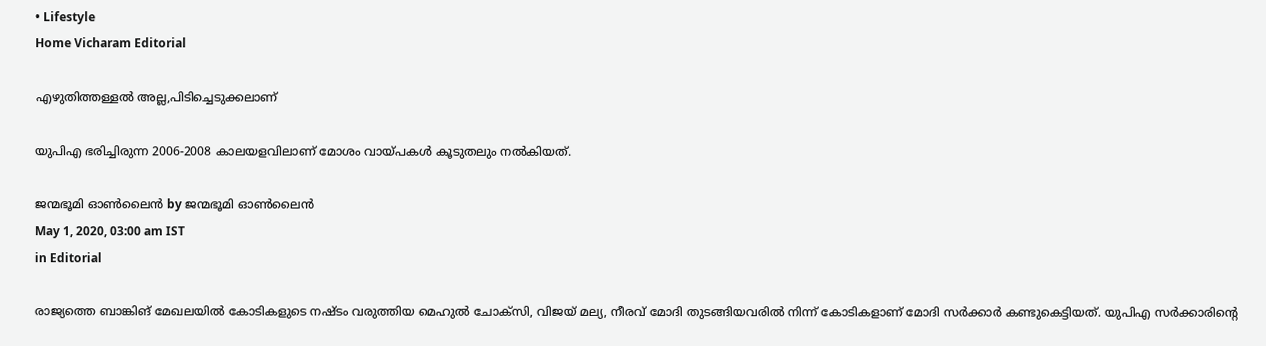• Lifestyle
Home Vicharam Editorial

എഴുതിത്തള്ളല്‍ അല്ല,പിടിച്ചെടുക്കലാണ്

യുപിഎ ഭരിച്ചിരുന്ന 2006-2008 കാലയളവിലാണ് മോശം വായ്‌പകള്‍ കൂടുതലും നല്‍കിയത്.

ജന്മഭൂമി ഓണ്‍ലൈന്‍ by ജന്മഭൂമി ഓണ്‍ലൈന്‍
May 1, 2020, 03:00 am IST
in Editorial

രാജ്യത്തെ ബാങ്കിങ് മേഖലയില്‍ കോടികളുടെ നഷ്ടം വരുത്തിയ മെഹുല്‍ ചോക്‌സി, വിജയ് മല്യ, നീരവ് മോദി തുടങ്ങിയവരില്‍ നിന്ന് കോടികളാണ് മോദി സര്‍ക്കാര്‍ കണ്ടുകെട്ടിയത്. യുപിഎ സര്‍ക്കാരിന്റെ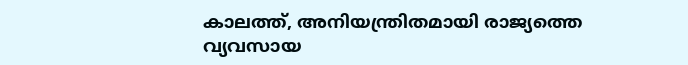കാലത്ത്, അനിയന്ത്രിതമായി രാജ്യത്തെ വ്യവസായ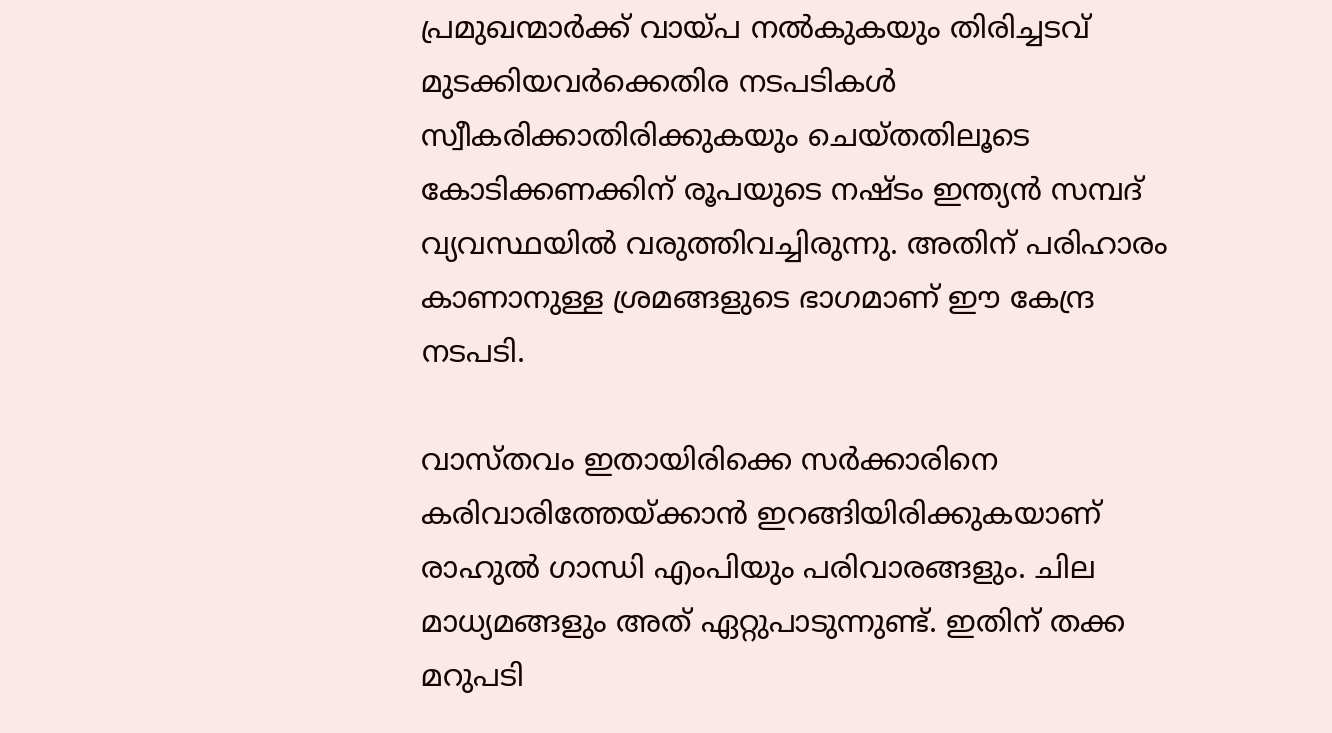പ്രമുഖന്മാര്‍ക്ക് വായ്‌പ നല്‍കുകയും തിരിച്ചടവ് മുടക്കിയവര്‍ക്കെതിര നടപടികള്‍ സ്വീകരിക്കാതിരിക്കുകയും ചെയ്തതിലൂടെ കോടിക്കണക്കിന് രൂപയുടെ നഷ്ടം ഇന്ത്യന്‍ സമ്പദ് വ്യവസ്ഥയില്‍ വരുത്തിവച്ചിരുന്നു. അതിന് പരിഹാരം കാണാനുള്ള ശ്രമങ്ങളുടെ ഭാഗമാണ് ഈ കേന്ദ്ര നടപടി.

വാസ്തവം ഇതായിരിക്കെ സര്‍ക്കാരിനെ കരിവാരിത്തേയ്‌ക്കാന്‍ ഇറങ്ങിയിരിക്കുകയാണ് രാഹുല്‍ ഗാന്ധി എംപിയും പരിവാരങ്ങളും. ചില മാധ്യമങ്ങളും അത് ഏറ്റുപാടുന്നുണ്ട്. ഇതിന് തക്ക മറുപടി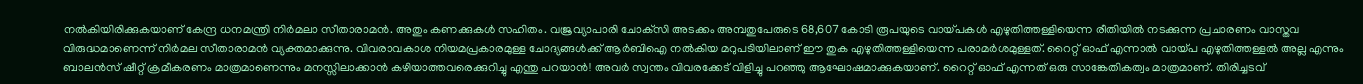നല്‍കിയിരിക്കുകയാണ് കേന്ദ്ര ധനമന്ത്രി നിര്‍മലാ സീതാരാമന്‍. അതും കണക്കുകള്‍ സഹിതം. വജ്രവ്യാപാരി ചോക്‌സി അടക്കം അമ്പതുപേരുടെ 68,607 കോടി രൂപയുടെ വായ്‌പകള്‍ എഴുതിത്തള്ളിയെന്ന രീതിയില്‍ നടക്കുന്ന പ്രചാരണം വാസ്തവ വിരുദ്ധമാണെന്ന് നിര്‍മല സീതാരാമന്‍ വ്യക്തമാക്കുന്നു. വിവരാവകാശ നിയമപ്രകാരമുള്ള ചോദ്യങ്ങള്‍ക്ക് ആര്‍ബിഐ നല്‍കിയ മറുപടിയിലാണ് ഈ തുക എഴുതിത്തള്ളിയെന്ന പരാമര്‍ശമുള്ളത്. റൈറ്റ് ഓഫ് എന്നാല്‍ വായ്‌പ എഴുതിത്തള്ളല്‍ അല്ല എന്നും ബാലന്‍സ് ഷീറ്റ് ക്രമീകരണം മാത്രമാണെന്നും മനസ്സിലാക്കാന്‍ കഴിയാത്തവരെക്കുറിച്ചു എന്തു പറയാന്‍! അവര്‍ സ്വന്തം വിവരക്കേട് വിളിച്ചു പറഞ്ഞു ആഘോഷമാക്കുകയാണ്. റൈറ്റ് ഓഫ് എന്നത് ഒരു സാങ്കേതികത്വം മാത്രമാണ്. തിരിച്ചടവ്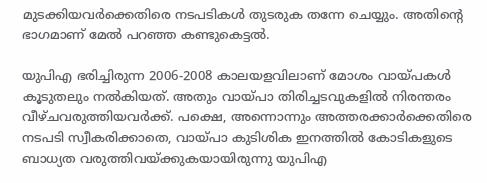മുടക്കിയവര്‍ക്കെതിരെ നടപടികള്‍ തുടരുക തന്നേ ചെയ്യും. അതിന്റെ ഭാഗമാണ് മേല്‍ പറഞ്ഞ കണ്ടുകെട്ടല്‍.

യുപിഎ ഭരിച്ചിരുന്ന 2006-2008 കാലയളവിലാണ് മോശം വായ്‌പകള്‍ കൂടുതലും നല്‍കിയത്. അതും വായ്‌പാ തിരിച്ചടവുകളില്‍ നിരന്തരം വീഴ്ചവരുത്തിയവര്‍ക്ക്. പക്ഷെ, അന്നൊന്നും അത്തരക്കാര്‍ക്കെതിരെ നടപടി സ്വീകരിക്കാതെ, വായ്‌പാ കുടിശിക ഇനത്തില്‍ കോടികളുടെ ബാധ്യത വരുത്തിവയ്‌ക്കുകയായിരുന്നു യുപിഎ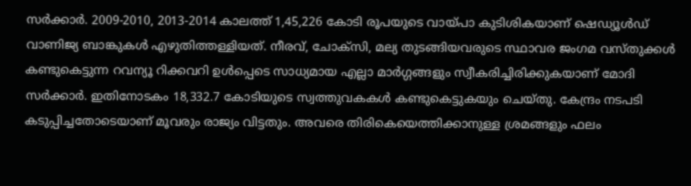സര്‍ക്കാര്‍. 2009-2010, 2013-2014 കാലത്ത് 1,45,226 കോടി രൂപയുടെ വായ്‌പാ കുടിശികയാണ് ഷെഡ്യൂള്‍ഡ് വാണിജ്യ ബാങ്കുകള്‍ എഴുതിത്തള്ളിയത്. നീരവ്, ചോക്‌സി, മല്യ തുടങ്ങിയവരുടെ സ്ഥാവര ജംഗമ വസ്തുക്കള്‍ കണ്ടുകെട്ടുന്ന റവന്യൂ റിക്കവറി ഉള്‍പ്പെടെ സാധ്യമായ എല്ലാ മാര്‍ഗ്ഗങ്ങളും സ്വീകരിച്ചിരിക്കുകയാണ് മോദി സര്‍ക്കാര്‍. ഇതിനോടകം 18,332.7 കോടിയുടെ സ്വത്തുവകകള്‍ കണ്ടുകെട്ടുകയും ചെയ്തു. കേന്ദ്രം നടപടി കടുപ്പിച്ചതോടെയാണ് മൂവരും രാജ്യം വിട്ടതും. അവരെ തിരികെയെത്തിക്കാനുള്ള ശ്രമങ്ങളും ഫലം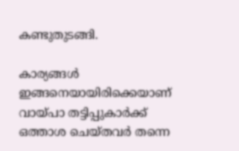കണ്ടുതുടങ്ങി.

കാര്യങ്ങള്‍ ഇങ്ങനെയായിരിക്കെയാണ് വായ്‌പാ തട്ടിപ്പുകാര്‍ക്ക് ഒത്താശ ചെയ്തവര്‍ തന്നെ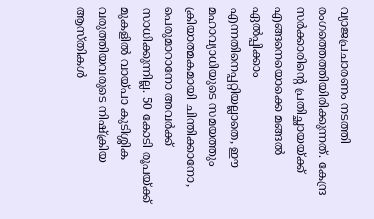വ്യാജപ്രചാരണം നടത്തി രംഗത്തെത്തിയിരിക്കുന്നത്. കേന്ദ്ര സര്‍ക്കാരിന്റെ പ്രതിച്ഛായയ്‌ക്ക് എങ്ങനെയൊക്കെ മങ്ങല്‍ ഏല്‍പ്പിക്കാം എന്നതിനെപ്പറ്റിയല്ലാതെ, ഈ മഹാവ്യാധിയുടെ സമയത്തും ക്രിയാത്മകമായി ചിന്തിക്കാനോ, പെരുമാറാനോ അവര്‍ക്ക് സാധിക്കുന്നില്ല. 50 കോടി രൂപയ്‌ക്ക് മുകളില്‍ വായ്‌പാ കുടിശ്ശിക വരുത്തിയവരുടെ നിഷ്‌ക്രിയ ആസ്തികള്‍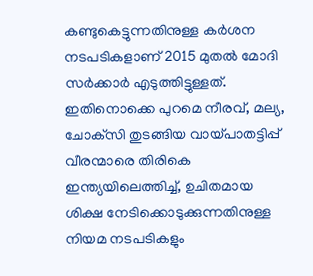കണ്ടുകെട്ടുന്നതിനുള്ള കര്‍ശന നടപടികളാണ് 2015 മുതല്‍ മോദി സര്‍ക്കാര്‍ എടുത്തിട്ടുള്ളത്. ഇതിനൊക്കെ പുറമെ നീരവ്, മല്യ, ചോക്‌സി തുടങ്ങിയ വായ്‌പാതട്ടിപ്പ് വീരന്മാരെ തിരികെ ഇന്ത്യയിലെത്തിച്ച്, ഉചിതമായ ശിക്ഷ നേടിക്കൊടുക്കുന്നതിനുള്ള നിയമ നടപടികളും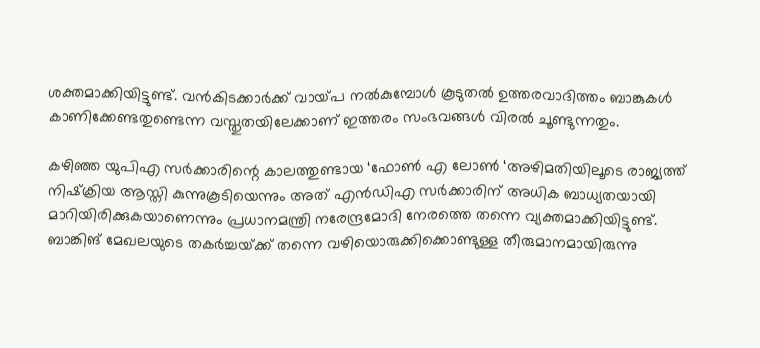ശക്തമാക്കിയിട്ടുണ്ട്. വന്‍കിടക്കാര്‍ക്ക് വായ്‌പ നല്‍കുമ്പോള്‍ കൂടുതല്‍ ഉത്തരവാദിത്തം ബാങ്കുകള്‍ കാണിക്കേണ്ടതുണ്ടെന്ന വസ്തുതയിലേക്കാണ് ഇത്തരം സംഭവങ്ങള്‍ വിരല്‍ ചൂണ്ടുന്നതും.

കഴിഞ്ഞ യുപിഎ സര്‍ക്കാരിന്റെ കാലത്തുണ്ടായ ‘ഫോണ്‍ എ ലോണ്‍ ‘അഴിമതിയിലൂടെ രാജ്യത്ത് നിഷ്‌ക്രിയ ആസ്തി കുന്നുകൂടിയെന്നും അത് എന്‍ഡിഎ സര്‍ക്കാരിന് അധിക ബാധ്യതയായി മാറിയിരിക്കുകയാണെന്നും പ്രധാനമന്ത്രി നരേന്ദ്രമോദി നേരത്തെ തന്നെ വ്യക്തമാക്കിയിട്ടുണ്ട്. ബാങ്കിങ് മേഖലയുടെ തകര്‍ച്ചയ്‌ക്ക് തന്നെ വഴിയൊരുക്കിക്കൊണ്ടുള്ള തീരുമാനമായിരുന്നു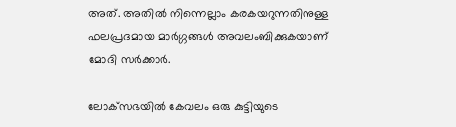അത്. അതില്‍ നിന്നെല്ലാം കരകയറുന്നതിനുള്ള ഫലപ്രദമായ മാര്‍ഗ്ഗങ്ങള്‍ അവലംബിക്കുകയാണ് മോദി സര്‍ക്കാര്‍.

ലോക്‌സഭയില്‍ കേവലം ഒരു കുട്ടിയുടെ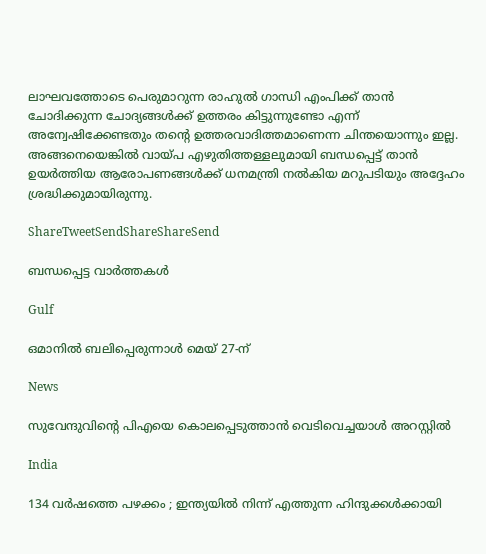ലാഘവത്തോടെ പെരുമാറുന്ന രാഹുല്‍ ഗാന്ധി എംപിക്ക് താന്‍ ചോദിക്കുന്ന ചോദ്യങ്ങള്‍ക്ക് ഉത്തരം കിട്ടുന്നുണ്ടോ എന്ന് അന്വേഷിക്കേണ്ടതും തന്റെ ഉത്തരവാദിത്തമാണെന്ന ചിന്തയൊന്നും ഇല്ല. അങ്ങനെയെങ്കില്‍ വായ്‌പ എഴുതിത്തള്ളലുമായി ബന്ധപ്പെട്ട് താന്‍ ഉയര്‍ത്തിയ ആരോപണങ്ങള്‍ക്ക് ധനമന്ത്രി നല്‍കിയ മറുപടിയും അദ്ദേഹം ശ്രദ്ധിക്കുമായിരുന്നു.

ShareTweetSendShareShareSend

ബന്ധപ്പെട്ട വാര്‍ത്തകള്‍

Gulf

ഒമാനിൽ ബലിപ്പെരുന്നാൾ മെയ് 27-ന്

News

സുവേന്ദുവിന്റെ പിഎയെ കൊലപ്പെടുത്താൻ വെടിവെച്ചയാൾ അറസ്റ്റിൽ

India

134 വർഷത്തെ പഴക്കം ; ഇന്ത്യയിൽ നിന്ന് എത്തുന്ന ഹിന്ദുക്കൾക്കായി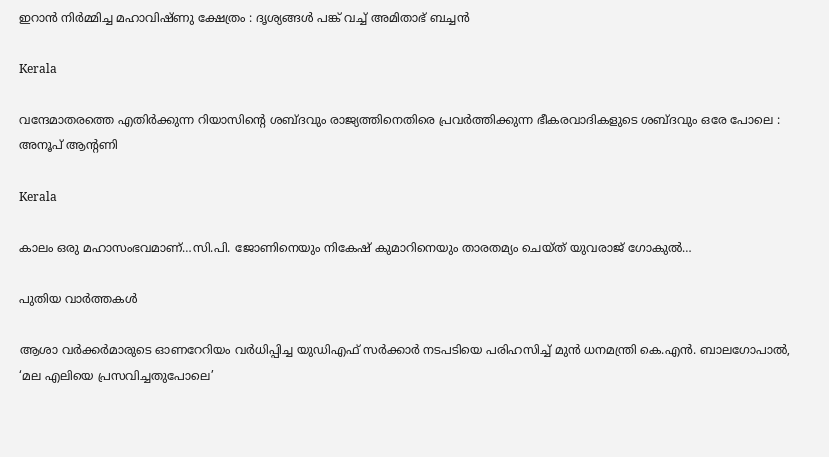ഇറാൻ നിർമ്മിച്ച മഹാവിഷ്ണു ക്ഷേത്രം : ദൃശ്യങ്ങൾ പങ്ക് വച്ച് അമിതാഭ് ബച്ചൻ

Kerala

വന്ദേമാതരത്തെ എതിര്‍ക്കുന്ന റിയാസിന്റെ ശബ്ദവും രാജ്യത്തിനെതിരെ പ്രവര്‍ത്തിക്കുന്ന ഭീകരവാദികളുടെ ശബ്ദവും ഒരേ പോലെ : അനൂപ് ആന്റണി

Kerala

കാലം ഒരു മഹാസംഭവമാണ്…സി.പി. ജോണിനെയും നികേഷ് കുമാറിനെയും താരതമ്യം ചെയ്ത് യുവരാജ് ഗോകുല്‍…

പുതിയ വാര്‍ത്തകള്‍

ആശാ വര്‍ക്കര്‍മാരുടെ ഓണറേറിയം വര്‍ധിപ്പിച്ച യുഡിഎഫ് സര്‍ക്കാര്‍ നടപടിയെ പരിഹസിച്ച് മുന്‍ ധനമന്ത്രി കെ.എന്‍. ബാലഗോപാല്‍, ‘മല എലിയെ പ്രസവിച്ചതുപോലെ’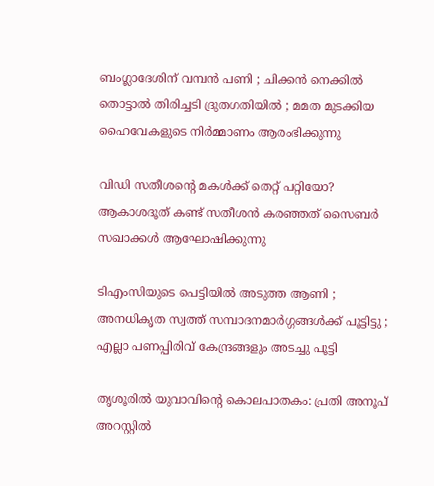ബംഗ്ലാദേശിന് വമ്പൻ പണി ; ചിക്കൻ നെക്കിൽ തൊട്ടാൽ തിരിച്ചടി ദ്രുതഗതിയിൽ ; മമത മുടക്കിയ ഹൈവേകളുടെ നിർമ്മാണം ആരംഭിക്കുന്നു

വിഡി സതീശന്റെ മകള്‍ക്ക് തെറ്റ് പറ്റിയോ? ആകാശദൂത് കണ്ട് സതീശന്‍ കരഞ്ഞത് സൈബര്‍ സഖാക്കള്‍ ആഘോഷിക്കുന്നു

ടിഎംസിയുടെ പെട്ടിയിൽ അടുത്ത ആണി ; അനധികൃത സ്വത്ത് സമ്പാദനമാർഗ്ഗങ്ങൾക്ക് പൂട്ടിട്ടു ; എല്ലാ പണപ്പിരിവ് കേന്ദ്രങ്ങളും അടച്ചു പൂട്ടി

തൃശൂരില്‍ യുവാവിന്റെ കൊലപാതകം: പ്രതി അനൂപ് അറസ്റ്റില്‍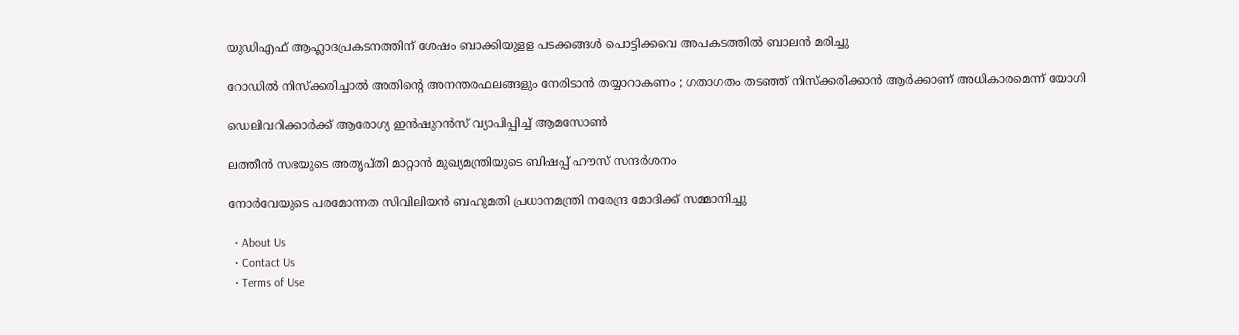യുഡിഎഫ് ആഹ്ലാദപ്രകടനത്തിന് ശേഷം ബാക്കിയുളള പടക്കങ്ങള്‍ പൊട്ടിക്കവെ അപകടത്തില്‍ ബാലന്‍ മരിച്ചു

റോഡിൽ നിസ്ക്കരിച്ചാൽ അതിന്റെ അനന്തരഫലങ്ങളും നേരിടാൻ തയ്യാറാകണം ; ഗതാഗതം തടഞ്ഞ് നിസ്ക്കരിക്കാൻ ആർക്കാണ് അധികാരമെന്ന് യോഗി

ഡെലിവറിക്കാർക്ക് ആരോഗ്യ ഇൻഷുറൻസ് വ്യാപിപ്പിച്ച് ആമസോൺ

ലത്തീന്‍ സഭയുടെ അതൃപ്തി മാറ്റാന്‍ മുഖ്യമന്ത്രിയുടെ ബിഷപ്പ് ഹൗസ് സന്ദര്‍ശനം

നോർവേയുടെ പരമോന്നത സിവിലിയൻ ബഹുമതി പ്രധാനമന്ത്രി നരേന്ദ്ര മോദിക്ക് സമ്മാനിച്ചു

  • About Us
  • Contact Us
  • Terms of Use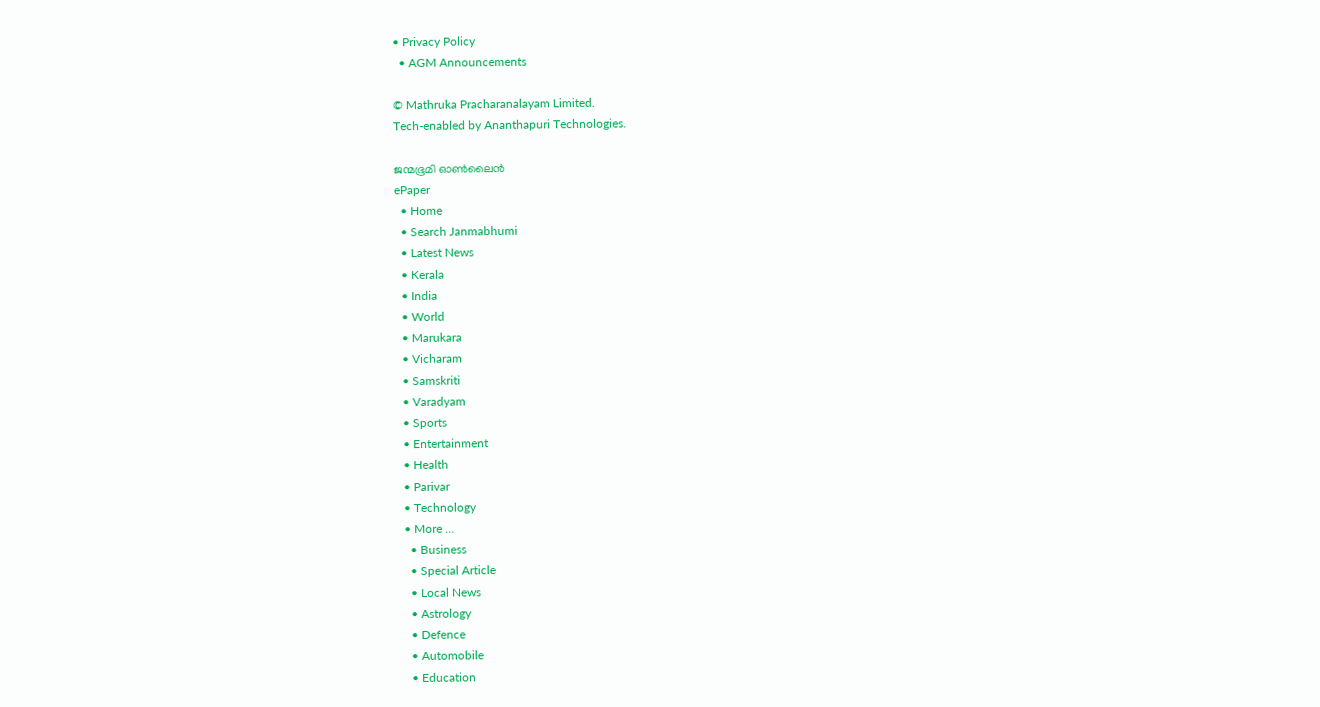• Privacy Policy
  • AGM Announcements

© Mathruka Pracharanalayam Limited.
Tech-enabled by Ananthapuri Technologies.

ജന്മഭൂമി ഓണ്‍ലൈന്‍
ePaper
  • Home
  • Search Janmabhumi
  • Latest News
  • Kerala
  • India
  • World
  • Marukara
  • Vicharam
  • Samskriti
  • Varadyam
  • Sports
  • Entertainment
  • Health
  • Parivar
  • Technology
  • More …
    • Business
    • Special Article
    • Local News
    • Astrology
    • Defence
    • Automobile
    • Education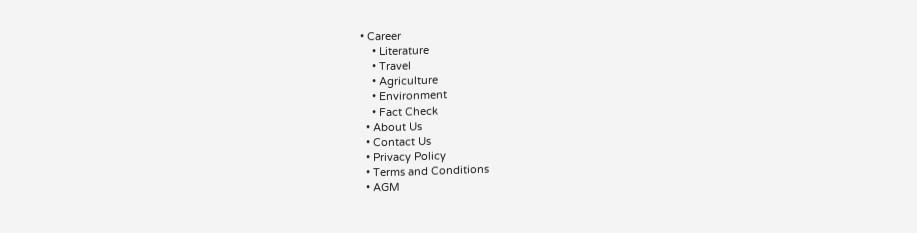• Career
    • Literature
    • Travel
    • Agriculture
    • Environment
    • Fact Check
  • About Us
  • Contact Us
  • Privacy Policy
  • Terms and Conditions
  • AGM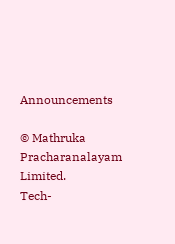Announcements

© Mathruka Pracharanalayam Limited.
Tech-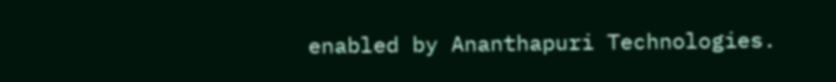enabled by Ananthapuri Technologies.